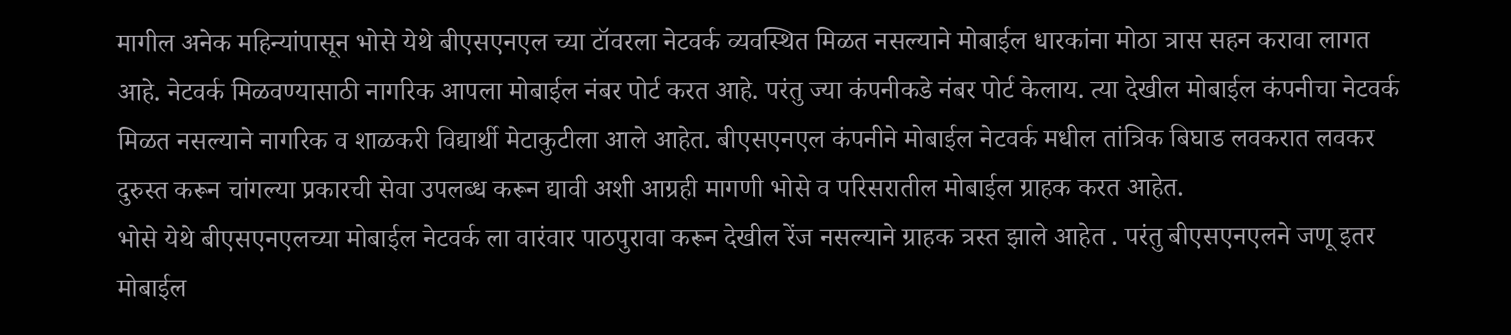मागील अनेक महिन्यांपासून भोसे येथे बीएसएनएल च्या टॉवरला नेटवर्क व्यवस्थित मिळत नसल्याने मोबाईल धारकांना मोठा त्रास सहन करावा लागत आहे. नेटवर्क मिळवण्यासाठी नागरिक आपला मोबाईल नंबर पोर्ट करत आहे. परंतु ज्या कंपनीकडे नंबर पोर्ट केलाय. त्या देखील मोबाईल कंपनीचा नेटवर्क मिळत नसल्याने नागरिक व शाळकरी विद्यार्थी मेटाकुटीला आले आहेत. बीएसएनएल कंपनीने मोबाईल नेटवर्क मधील तांत्रिक बिघाड लवकरात लवकर दुरुस्त करून चांगल्या प्रकारची सेवा उपलब्ध करून द्यावी अशी आग्रही मागणी भोसे व परिसरातील मोबाईल ग्राहक करत आहेत.
भोसे येथे बीएसएनएलच्या मोबाईल नेटवर्क ला वारंवार पाठपुरावा करून देखील रेंज नसल्याने ग्राहक त्रस्त झाले आहेत . परंतु बीएसएनएलने जणू इतर मोबाईल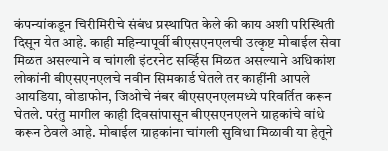कंपन्यांकडून चिरीमिरीचे संबंध प्रस्थापित केले की काय अशी परिस्थिती दिसून येत आहे. काही महिन्यापूर्वी बीएसएनएलची उत्कृष्ट मोबाईल सेवा मिळत असल्याने व चांगली इंटरनेट सर्व्हिस मिळत असल्याने अधिकांश लोकांनी बीएसएनएलचे नवीन सिमकार्ड घेतले तर काहींनी आपले आयडिया, वोडाफोन, जिओचे नंबर बीएसएनएलमध्ये परिवर्तित करून घेतले. परंतु मागील काही दिवसांपासून बीएसएनएलने ग्राहकांचे वांधे करून ठेवले आहे. मोबाईल ग्राहकांना चांगली सुविधा मिळावी या हेतूने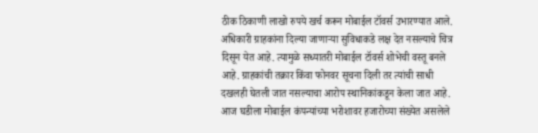ठीक ठिकाणी लाखो रुपये खर्च करून मोबाईल टॉवर्स उभारण्यात आले.
अधिकारी ग्राहकांना दिल्या जाणाऱ्या सुविधाकडे लक्ष देत नसल्याचे चित्र दिसून येत आहे. त्यामुळे सध्यातरी मोबाईल टॉवर्स शोभेची वस्तू बनले आहे. ग्राहकांची तक्रार किंवा फोनवर सूचना दिली तर त्यांची साधी दखलही घेतली जात नसल्याचा आरोप स्थानिकांकडून केला जात आहे. आज घडीला मोबाईल कंपन्यांच्या भरोशावर हजारोच्या संख्येत असलेले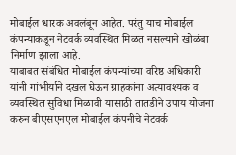मोबाईल धारक अवलंबून आहेत. परंतु याच मोबाईल कंपन्याकडून नेटवर्क व्यवस्थित मिळत नसल्याने खोळंबा निर्माण झाला आहे.
याबाबत संबंधित मोबाईल कंपन्यांच्या वरिष्ठ अधिकारी यांनी गांभीर्याने दखल घेऊन ग्राहकांना अत्यावश्यक व व्यवस्थित सुविधा मिळावी यासाठी तातडीने उपाय योजना करुन बीएसएनएल मोबाईल कंपनीचे नेटवर्क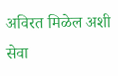अविरत मिळेल अशी सेवा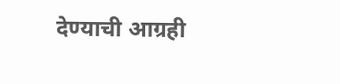देण्याची आग्रही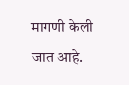मागणी केली जात आहे.